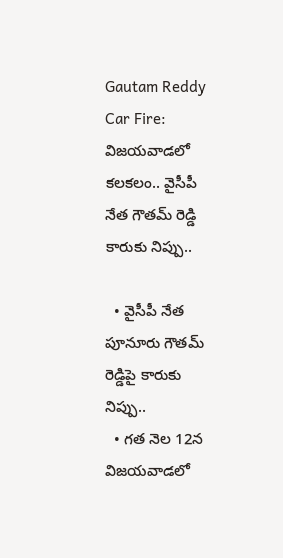Gautam Reddy Car Fire: విజయవాడలో కలకలం.. వైసీపీ నేత గౌతమ్‌ రెడ్డి కారుకు నిప్పు..

  • వైసీపీ నేత పూనూరు గౌతమ్ రెడ్డిపై కారుకు నిప్పు..
  • గత నెల 12న విజయవాడలో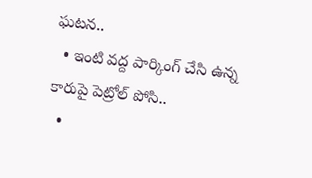ఘటన..
  • ఇంటి వద్ద పార్కింగ్ చేసి ఉన్న కారుపై పెట్రోల్ పోసి..
  •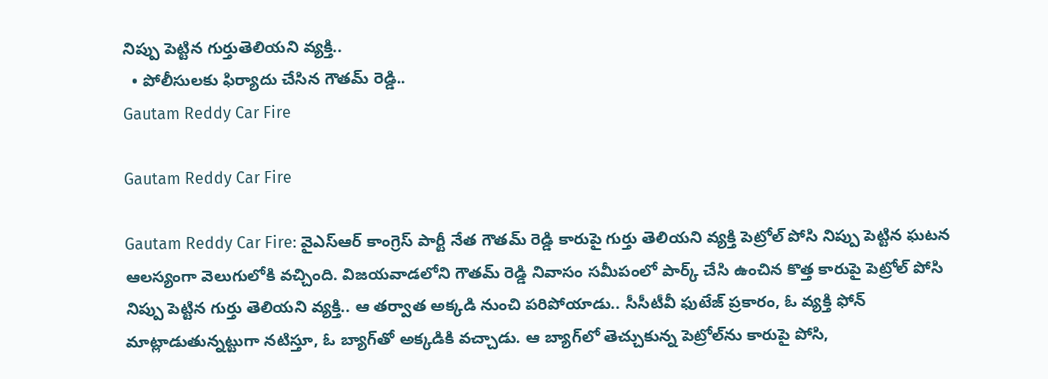నిప్పు పెట్టిన గుర్తుతెలియని వ్యక్తి..
  • పోలీసులకు ఫిర్యాదు చేసిన గౌతమ్ రెడ్డి..
Gautam Reddy Car Fire

Gautam Reddy Car Fire

Gautam Reddy Car Fire: వైఎస్‌ఆర్‌ కాంగ్రెస్‌ పార్టీ నేత గౌతమ్‌ రెడ్డి కారుపై గుర్తు తెలియని వ్యక్తి పెట్రోల్‌ పోసి నిప్పు పెట్టిన ఘటన ఆలస్యంగా వెలుగులోకి వచ్చింది. విజయవాడలోని గౌతమ్‌ రెడ్డి నివాసం సమీపంలో పార్క్‌ చేసి ఉంచిన కొత్త కారుపై పెట్రోల్ పోసి నిప్పు పెట్టిన గుర్తు తెలియని వ్యక్తి.. ఆ తర్వాత అక్కడి నుంచి పరిపోయాడు.. సీసీటీవీ ఫుటేజ్‌ ప్రకారం, ఓ వ్యక్తి ఫోన్‌ మాట్లాడుతున్నట్టుగా నటిస్తూ, ఓ బ్యాగ్‌తో అక్కడికి వచ్చాడు. ఆ బ్యాగ్‌లో తెచ్చుకున్న పెట్రోల్‌ను కారుపై పోసి,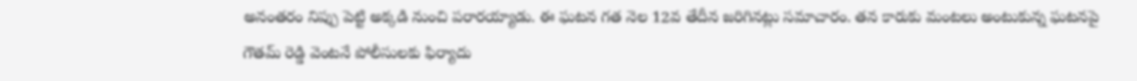అనంతరం నిప్పు పెట్టి అక్కడి నుంచి పరారయ్యాడు. ఈ ఘటన గత నెల 12వ తేదీన జరిగినట్లు సమాచారం. తన కారుకు మంటలు అంటుకున్న ఘటనపై గౌతమ్‌ రెడ్డి వెంటనే పోలీసులకు ఫిర్యాదు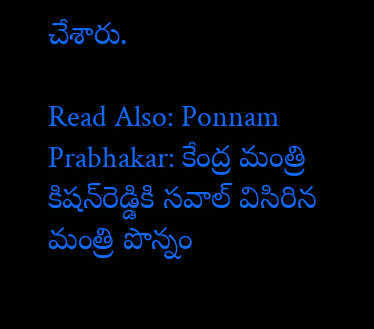చేశారు.

Read Also: Ponnam Prabhakar: కేంద్ర మంత్రి కిషన్‌రెడ్డికి సవాల్ విసిరిన మంత్రి పొన్నం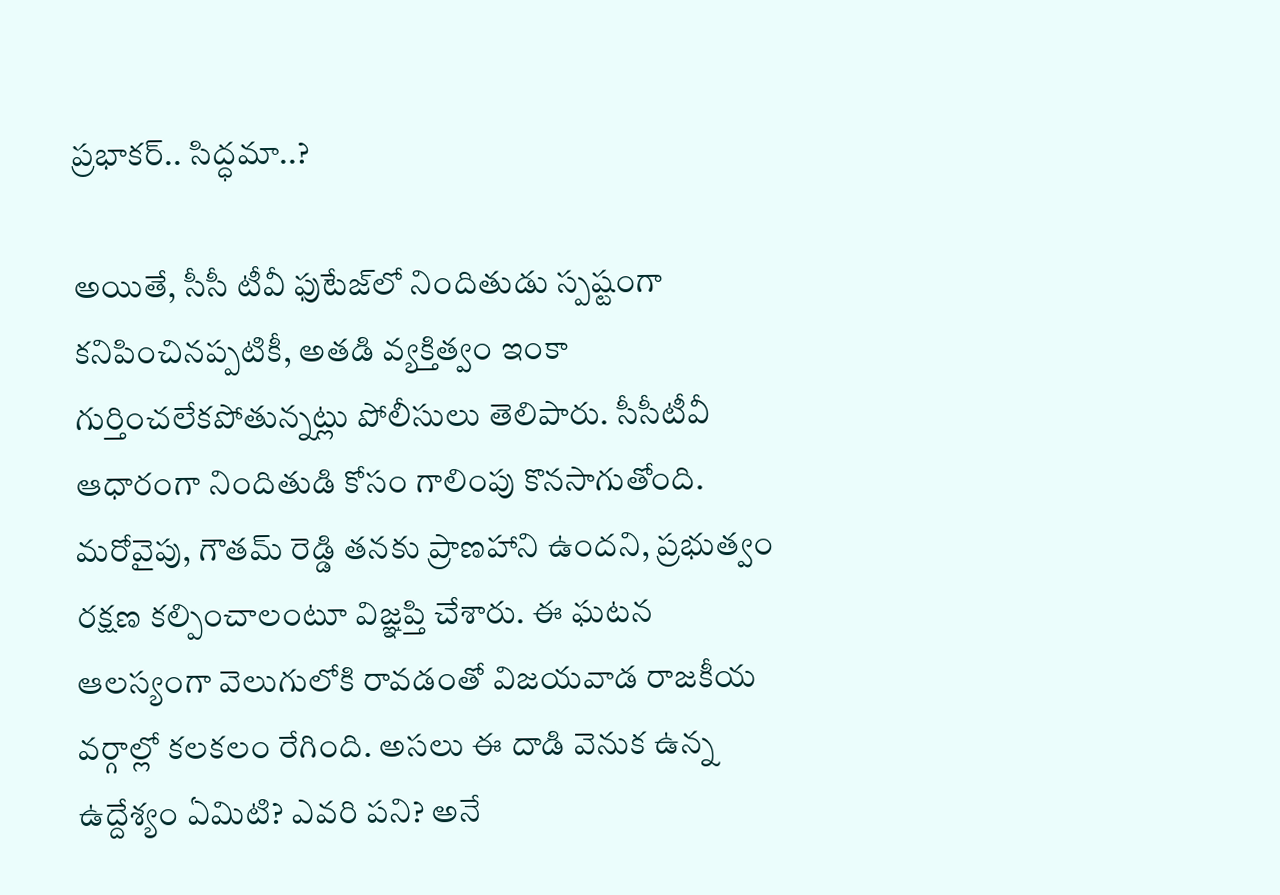ప్రభాకర్.. సిద్ధమా..?

అయితే, సీసీ టీవీ ఫుటేజ్‌లో నిందితుడు స్పష్టంగా కనిపించినప్పటికీ, అతడి వ్యక్తిత్వం ఇంకా గుర్తించలేకపోతున్నట్లు పోలీసులు తెలిపారు. సీసీటీవీ ఆధారంగా నిందితుడి కోసం గాలింపు కొనసాగుతోంది. మరోవైపు, గౌతమ్‌ రెడ్డి తనకు ప్రాణహాని ఉందని, ప్రభుత్వం రక్షణ కల్పించాలంటూ విజ్ఞప్తి చేశారు. ఈ ఘటన ఆలస్యంగా వెలుగులోకి రావడంతో విజయవాడ రాజకీయ వర్గాల్లో కలకలం రేగింది. అసలు ఈ దాడి వెనుక ఉన్న ఉద్దేశ్యం ఏమిటి? ఎవరి పని? అనే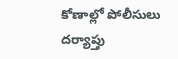కోణాల్లో పోలీసులు దర్యాప్తు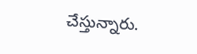చేస్తున్నారు.